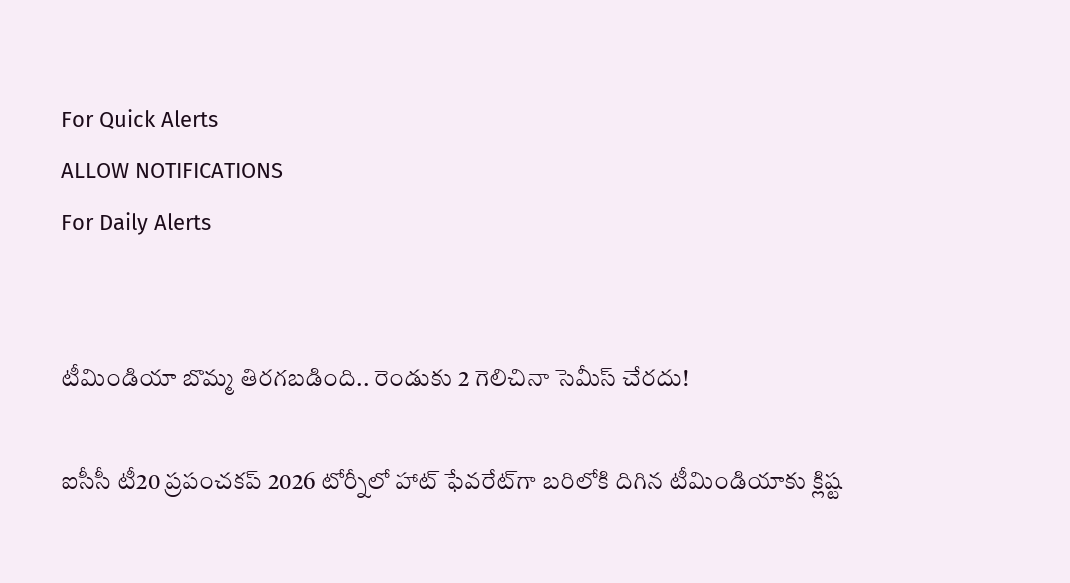For Quick Alerts
ALLOW NOTIFICATIONS
For Daily Alerts


టీమిండియా బొమ్మ తిరగబడింది.. రెండుకు 2 గెలిచినా సెమీస్ చేరదు!

ఐసీసీ టీ20 ప్రపంచకప్ 2026 టోర్నీలో హాట్ ఫేవరేట్‌గా బరిలోకి దిగిన టీమిండియాకు క్లిష్ట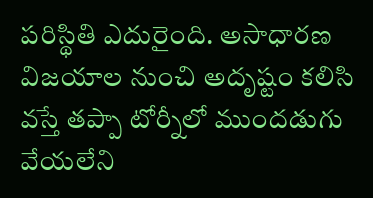పరిస్థితి ఎదురైంది. అసాధారణ విజయాల నుంచి అదృష్టం కలిసి వస్తే తప్పా టోర్నీలో ముందడుగు వేయలేని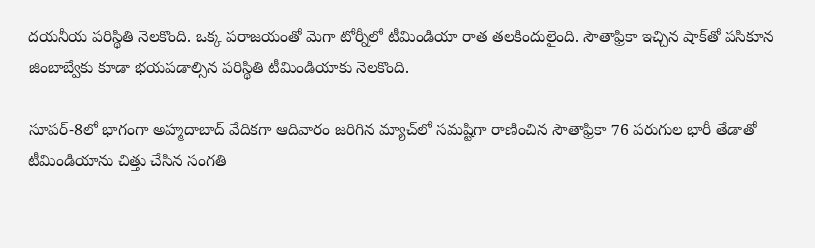దయనీయ పరిస్థితి నెలకొంది. ఒక్క పరాజయంతో మెగా టోర్నీలో టీమిండియా రాత తలకిందులైంది. సౌతాఫ్రికా ఇచ్చిన షాక్‌తో పసికూన జింబాబ్వేకు కూడా భయపడాల్సిన పరిస్థితి టీమిండియాకు నెలకొంది.

సూపర్-8లో భాగంగా అహ్మదాబాద్ వేదికగా ఆదివారం జరిగిన మ్యాచ్‌లో సమష్టిగా రాణించిన సౌతాఫ్రికా 76 పరుగుల భారీ తేడాతో టీమిండియాను చిత్తు చేసిన సంగతి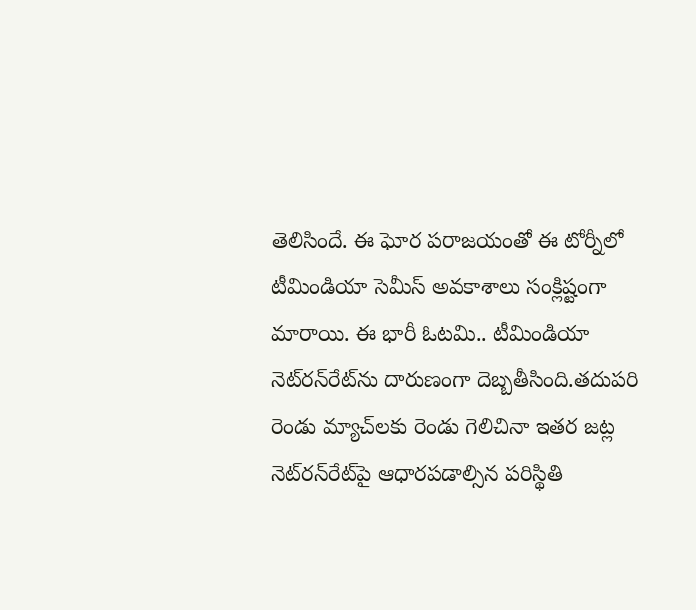తెలిసిందే. ఈ ఘోర పరాజయంతో ఈ టోర్నీలో టీమిండియా సెమీస్ అవకాశాలు సంక్లిష్టంగా మారాయి. ఈ భారీ ఓటమి.. టీమిండియా నెట్‌రన్‌రేట్‌ను దారుణంగా దెబ్బతీసింది.తదుపరి రెండు మ్యాచ్‌లకు రెండు గెలిచినా ఇతర జట్ల నెట్‌రన్‌రేట్‌పై ఆధారపడాల్సిన పరిస్థితి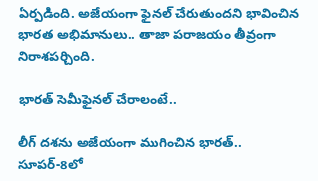ఏర్పడింది. అజేయంగా ఫైనల్ చేరుతుందని భావించిన భారత అభిమానులు.. తాజా పరాజయం తీవ్రంగా నిరాశపర్చింది.

భారత్ సెమీఫైనల్ చేరాలంటే..

లీగ్ దశను అజేయంగా ముగించిన భారత్.. సూపర్-8లో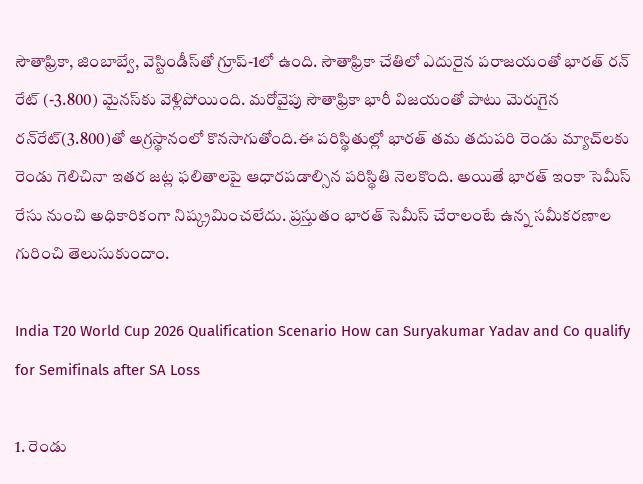సౌతాఫ్రికా, జింబాబ్వే, వెస్టిండీస్‌తో గ్రూప్-1లో ఉంది. సౌతాఫ్రికా చేతిలో ఎదురైన పరాజయంతో భారత్ రన్ రేట్ (-3.800) మైనస్‌కు వెళ్లిపోయింది. మరోవైపు సౌతాఫ్రికా భారీ విజయంతో పాటు మెరుగైన రన్‌రేట్(3.800)తో అగ్రస్థానంలో కొనసాగుతోంది.ఈ పరిస్థితుల్లో భారత్ తమ తదుపరి రెండు మ్యాచ్‌లకు రెండు గెలిచినా ఇతర జట్ల ఫలితాలపై ఆధారపడాల్సిన పరిస్థితి నెలకొంది. అయితే భారత్ ఇంకా సెమీస్ రేసు నుంచి అధికారికంగా నిష్క్రమించలేదు. ప్రస్తుతం భారత్ సెమీస్ చేరాలంటే ఉన్న సమీకరణాల గురించి తెలుసుకుందాం.

India T20 World Cup 2026 Qualification Scenario How can Suryakumar Yadav and Co qualify for Semifinals after SA Loss

1. రెండు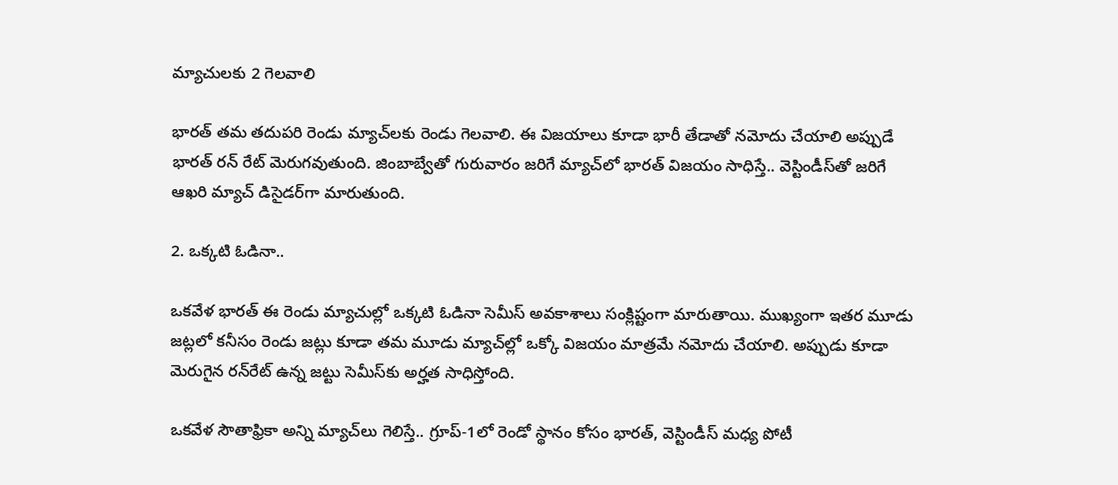మ్యాచులకు 2 గెలవాలి

భారత్ తమ తదుపరి రెండు మ్యాచ్‌లకు రెండు గెలవాలి. ఈ విజయాలు కూడా భారీ తేడాతో నమోదు చేయాలి అప్పుడే భారత్ రన్ రేట్‌ మెరుగవుతుంది. జింబాబ్వేతో గురువారం జరిగే మ్యాచ్‌లో భారత్ విజయం సాధిస్తే.. వెస్టిండీస్‌తో జరిగే ఆఖరి మ్యాచ్‌ డిసైడర్‌గా మారుతుంది.

2. ఒక్కటి ఓడినా..

ఒకవేళ భారత్ ఈ రెండు మ్యాచుల్లో ఒక్కటి ఓడినా సెమీస్ అవకాశాలు సంక్లిష్టంగా మారుతాయి. ముఖ్యంగా ఇతర మూడు జట్లలో కనీసం రెండు జట్లు కూడా తమ మూడు మ్యాచ్‌ల్లో ఒక్కో విజయం మాత్రమే నమోదు చేయాలి. అప్పుడు కూడా మెరుగైన రన్‌రేట్ ఉన్న జట్టు సెమీస్‌కు అర్హత సాధిస్తోంది.

ఒకవేళ సౌతాఫ్రికా అన్ని మ్యాచ్‌లు గెలిస్తే.. గ్రూప్-1లో రెండో స్థానం కోసం భారత్, వెస్టిండీస్ మధ్య పోటీ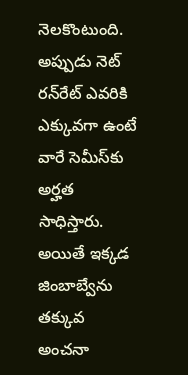నెలకొంటుంది. అప్పుడు నెట్ రన్‌రేట్ ఎవరికి ఎక్కువగా ఉంటే వారే సెమీస్‌కు అర్హత సాధిస్తారు. అయితే ఇక్కడ జింబాబ్వేను తక్కువ అంచనా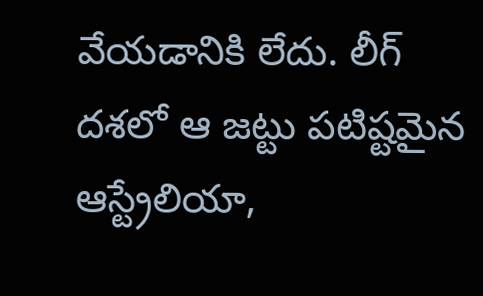వేయడానికి లేదు. లీగ్ దశలో ఆ జట్టు పటిష్టమైన ఆస్ట్రేలియా,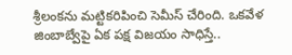శ్రీలంకను మట్టికరిపించి సెమీస్ చేరింది. ఒకవేళ జింబాబ్వేపై ఏక పక్ష విజయం సాధిస్తే..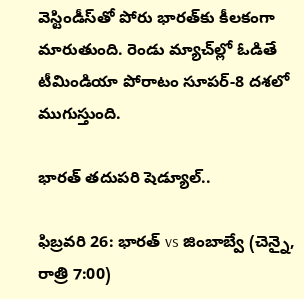వెస్టిండీస్‌తో పోరు భారత్‌కు కీలకంగా మారుతుంది. రెండు మ్యాచ్‌ల్లో ఓడితే టీమిండియా పోరాటం సూపర్-8 దశలో ముగుస్తుంది.

భారత్ తదుపరి షెడ్యూల్..

ఫిబ్రవరి 26: భారత్ vs జింబాబ్వే (చెన్నై, రాత్రి 7:00)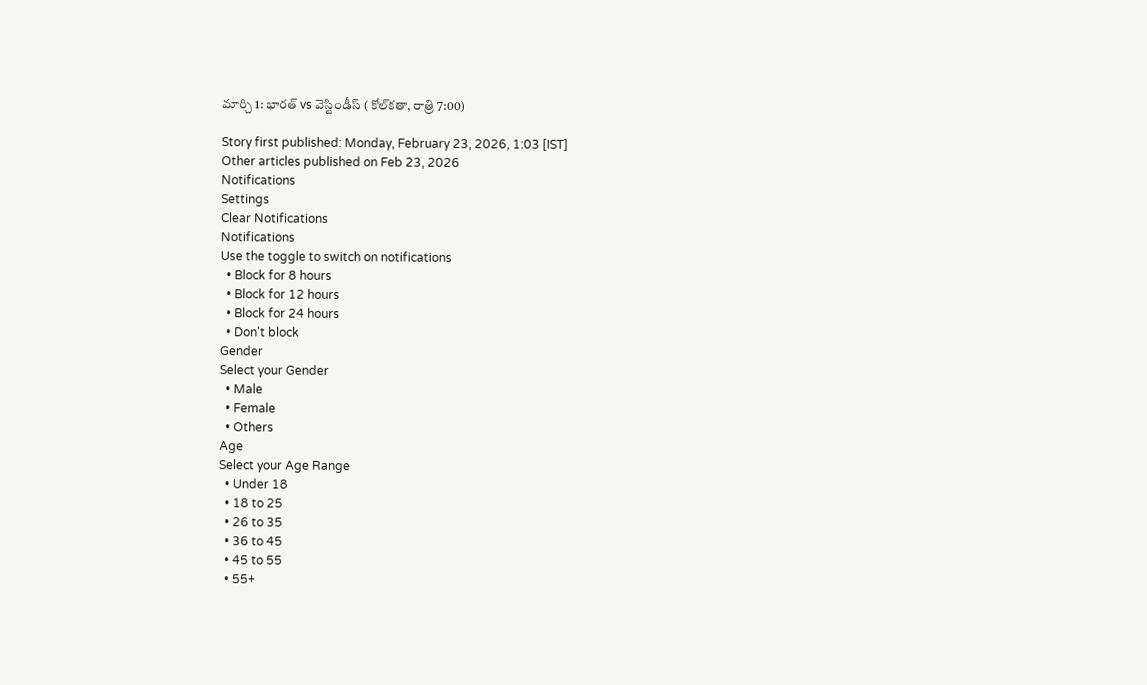మార్చి 1: భారత్ vs వెస్టిండీస్ ( కోల్‌కతా, రాత్రి 7:00)

Story first published: Monday, February 23, 2026, 1:03 [IST]
Other articles published on Feb 23, 2026
Notifications
Settings
Clear Notifications
Notifications
Use the toggle to switch on notifications
  • Block for 8 hours
  • Block for 12 hours
  • Block for 24 hours
  • Don't block
Gender
Select your Gender
  • Male
  • Female
  • Others
Age
Select your Age Range
  • Under 18
  • 18 to 25
  • 26 to 35
  • 36 to 45
  • 45 to 55
  • 55+